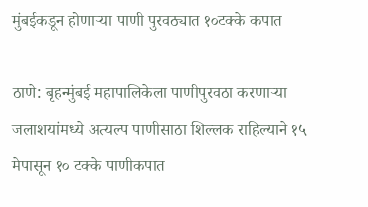मुंबईकडून होणाऱ्या पाणी पुरवठ्यात १०टक्के कपात

ठाणे: बृहन्मुंबई महापालिकेला पाणीपुरवठा करणाऱ्या जलाशयांमध्ये अत्यल्प पाणीसाठा शिल्लक राहिल्याने १५ मेपासून १० टक्के पाणीकपात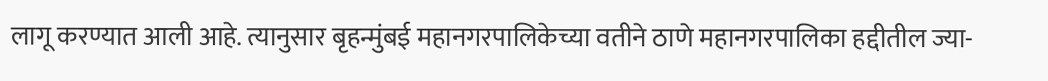लागू करण्यात आली आहे. त्यानुसार बृहन्मुंबई महानगरपालिकेच्या वतीने ठाणे महानगरपालिका हद्दीतील ज्या-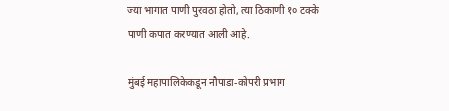ज्या भागात पाणी पुरवठा होतो, त्या ठिकाणी १० टक्के पाणी कपात करण्यात आली आहे.

मुंबई महापालिकेकडून नौपाडा-कोपरी प्रभाग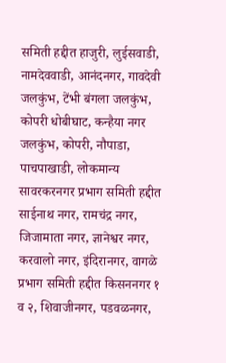समिती हद्दीत हाजुरी, लुईसवाडी, नामदेववाडी, आनंदनगर, गावदेवी जलकुंभ, टेंभी बंगला जलकुंभ, कोपरी धोबीघाट, कन्हैया नगर जलकुंभ, कोपरी, नौपाडा, पाचपाखाडी, लोकमान्य सावरकरनगर प्रभाग समिती हद्दीत साईनाथ नगर, रामचंद्र नगर, जिजामाता नगर, ज्ञानेश्वर नगर, करवालो नगर, इंदिरानगर, वागळे प्रभाग समिती हद्दीत किसननगर १ व २, शिवाजीनगर, पडवळनगर,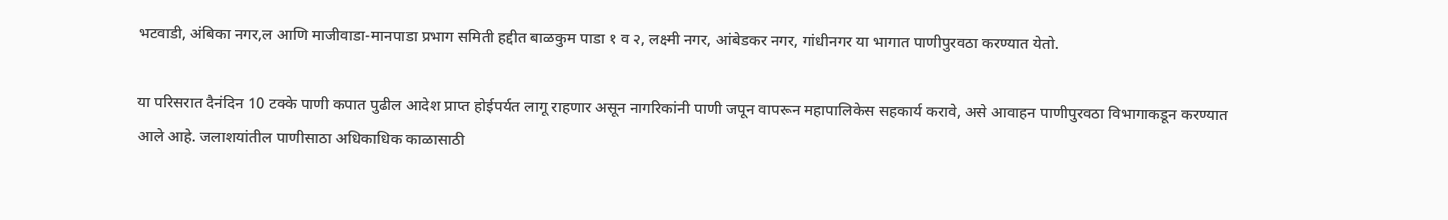भटवाडी, अंबिका नगर,ल आणि माजीवाडा-मानपाडा प्रभाग समिती हद्दीत बाळकुम पाडा १ व २, लक्ष्मी नगर, आंबेडकर नगर, गांधीनगर या भागात पाणीपुरवठा करण्यात येतो.

या परिसरात दैनंदिन 10 टक्के पाणी कपात पुढील आदेश प्राप्त होईपर्यत लागू राहणार असून नागरिकांनी पाणी जपून वापरून महापालिकेस सहकार्य करावे, असे आवाहन पाणीपुरवठा विभागाकडून करण्यात आले आहे. जलाशयांतील पाणीसाठा अधिकाधिक काळासाठी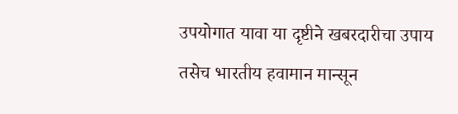उपयोगात यावा या दृष्टीने खबरदारीचा उपाय तसेच भारतीय हवामान मान्सून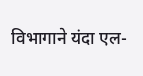विभागाने यंदा एल-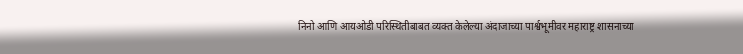निनो आणि आयओडी परिस्थितीबाबत व्यक्त केलेल्या अंदाजाच्या पार्श्वभूमीवर महाराष्ट्र शासनाच्या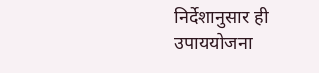निर्देशानुसार ही उपाययोजना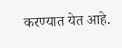करण्यात येत आहे.